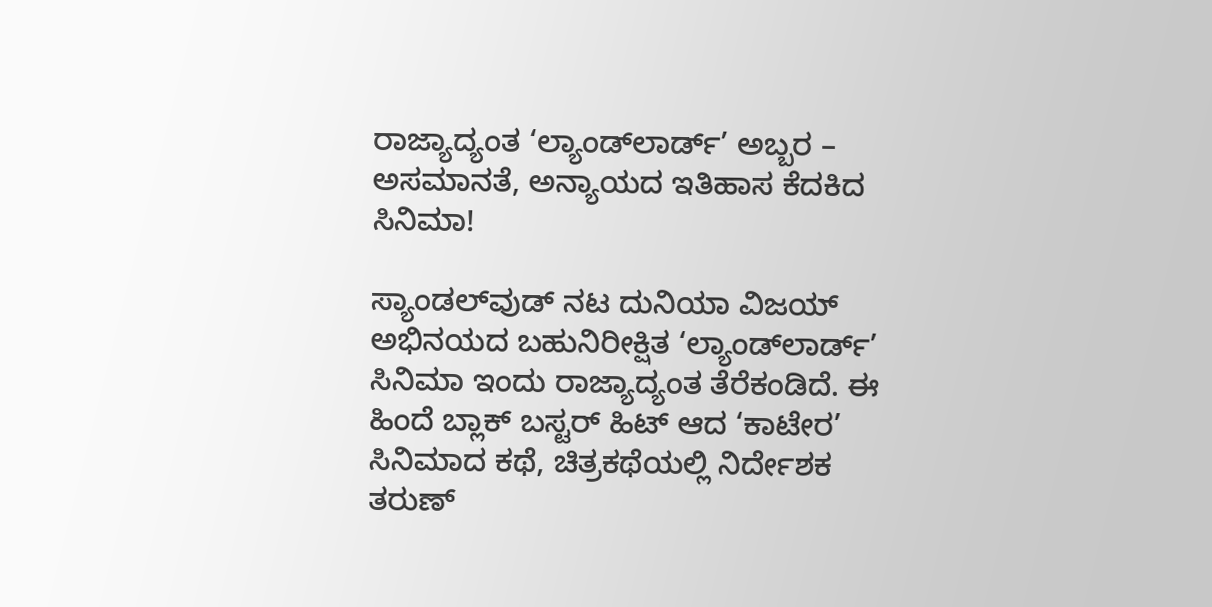ರಾಜ್ಯಾದ್ಯಂತ ‘ಲ್ಯಾಂಡ್‌ಲಾರ್ಡ್’ ಅಬ್ಬರ – ಅಸಮಾನತೆ, ಅನ್ಯಾಯದ ಇತಿಹಾಸ ಕೆದಕಿದ ಸಿನಿಮಾ!

ಸ್ಯಾಂಡಲ್‌ವುಡ್‌ ನಟ ದುನಿಯಾ ವಿಜಯ್ ಅಭಿನಯದ ಬಹುನಿರೀಕ್ಷಿತ ‘ಲ್ಯಾಂಡ್‌ಲಾರ್ಡ್’ ಸಿನಿಮಾ ಇಂದು ರಾಜ್ಯಾದ್ಯಂತ ತೆರೆಕಂಡಿದೆ. ಈ ಹಿಂದೆ ಬ್ಲಾಕ್ ಬಸ್ಟರ್ ಹಿಟ್ ಆದ ‘ಕಾಟೇರ’ ಸಿನಿಮಾದ ಕಥೆ, ಚಿತ್ರಕಥೆಯಲ್ಲಿ ನಿರ್ದೇಶಕ ತರುಣ್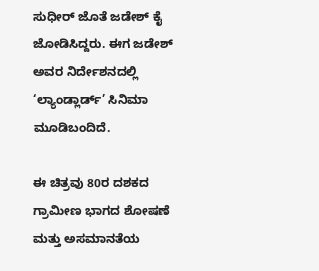ಸುಧೀರ್ ಜೊತೆ ಜಡೇಶ್ ಕೈ ಜೋಡಿಸಿದ್ದರು. ಈಗ ಜಡೇಶ್ ಅವರ ನಿರ್ದೇಶನದಲ್ಲಿ ‘ಲ್ಯಾಂಡ್ಲಾರ್ಡ್’ ಸಿನಿಮಾ ಮೂಡಿಬಂದಿದೆ.

ಈ ಚಿತ್ರವು 80ರ ದಶಕದ ಗ್ರಾಮೀಣ ಭಾಗದ ಶೋಷಣೆ ಮತ್ತು ಅಸಮಾನತೆಯ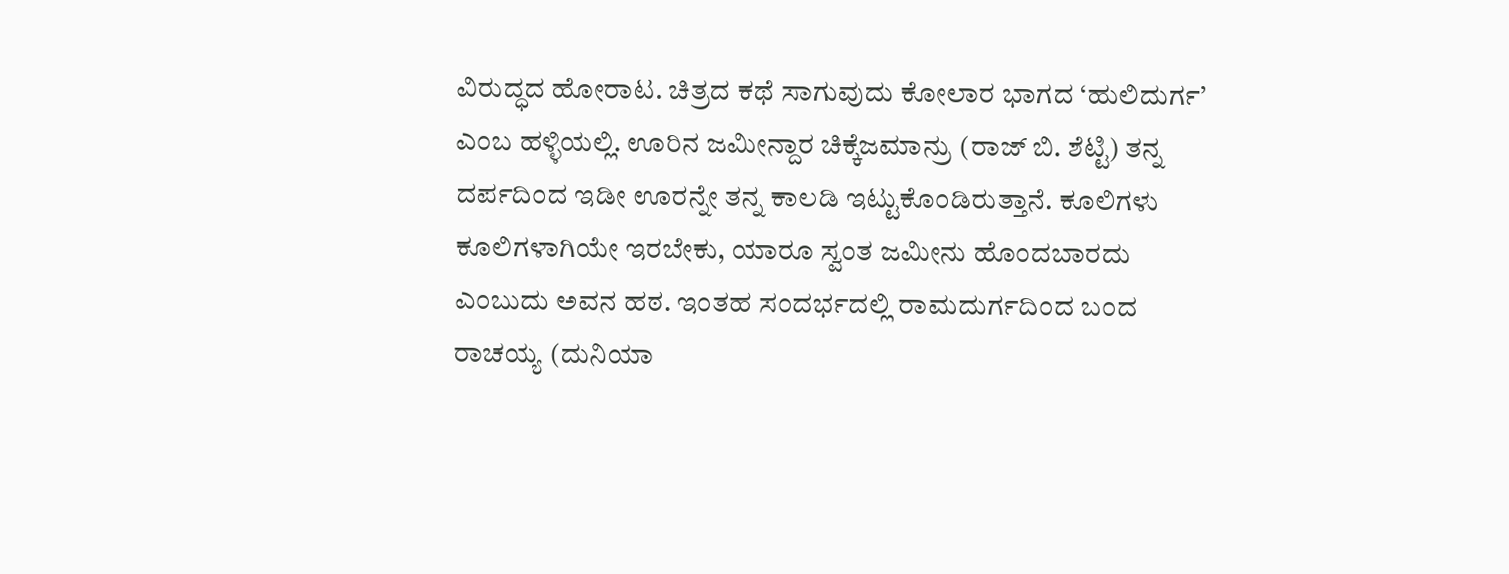ವಿರುದ್ಧದ ಹೋರಾಟ. ಚಿತ್ರದ ಕಥೆ ಸಾಗುವುದು ಕೋಲಾರ ಭಾಗದ ‘ಹುಲಿದುರ್ಗ’ ಎಂಬ ಹಳ್ಳಿಯಲ್ಲಿ. ಊರಿನ ಜಮೀನ್ದಾರ ಚಿಕ್ಕೆಜಮಾನ್ರು (ರಾಜ್ ಬಿ. ಶೆಟ್ಟಿ) ತನ್ನ ದರ್ಪದಿಂದ ಇಡೀ ಊರನ್ನೇ ತನ್ನ ಕಾಲಡಿ ಇಟ್ಟುಕೊಂಡಿರುತ್ತಾನೆ. ಕೂಲಿಗಳು ಕೂಲಿಗಳಾಗಿಯೇ ಇರಬೇಕು, ಯಾರೂ ಸ್ವಂತ ಜಮೀನು ಹೊಂದಬಾರದು ಎಂಬುದು ಅವನ ಹಠ. ಇಂತಹ ಸಂದರ್ಭದಲ್ಲಿ ರಾಮದುರ್ಗದಿಂದ ಬಂದ ರಾಚಯ್ಯ (ದುನಿಯಾ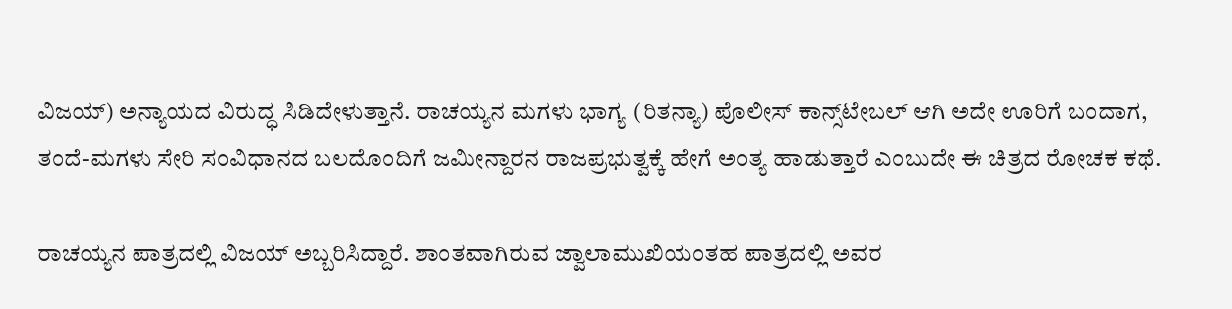ವಿಜಯ್) ಅನ್ಯಾಯದ ವಿರುದ್ಧ ಸಿಡಿದೇಳುತ್ತಾನೆ. ರಾಚಯ್ಯನ ಮಗಳು ಭಾಗ್ಯ (ರಿತನ್ಯಾ) ಪೊಲೀಸ್ ಕಾನ್ಸ್‌ಟೇಬಲ್ ಆಗಿ ಅದೇ ಊರಿಗೆ ಬಂದಾಗ, ತಂದೆ-ಮಗಳು ಸೇರಿ ಸಂವಿಧಾನದ ಬಲದೊಂದಿಗೆ ಜಮೀನ್ದಾರನ ರಾಜಪ್ರಭುತ್ವಕ್ಕೆ ಹೇಗೆ ಅಂತ್ಯ ಹಾಡುತ್ತಾರೆ ಎಂಬುದೇ ಈ ಚಿತ್ರದ ರೋಚಕ ಕಥೆ.

ರಾಚಯ್ಯನ ಪಾತ್ರದಲ್ಲಿ ವಿಜಯ್ ಅಬ್ಬರಿಸಿದ್ದಾರೆ. ಶಾಂತವಾಗಿರುವ ಜ್ವಾಲಾಮುಖಿಯಂತಹ ಪಾತ್ರದಲ್ಲಿ ಅವರ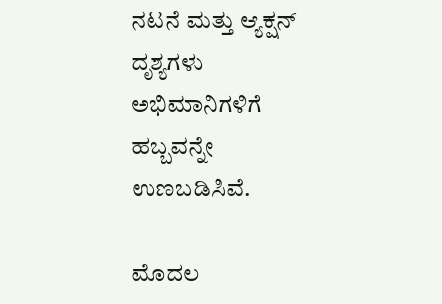ನಟನೆ ಮತ್ತು ಆ್ಯಕ್ಷನ್ ದೃಶ್ಯಗಳು ಅಭಿಮಾನಿಗಳಿಗೆ ಹಬ್ಬವನ್ನೇ ಉಣಬಡಿಸಿವೆ.

ಮೊದಲ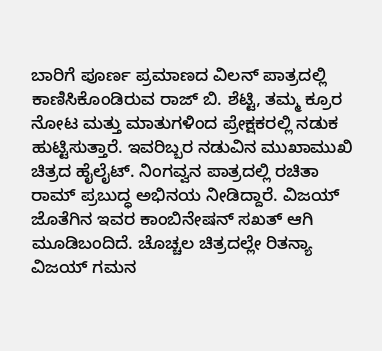ಬಾರಿಗೆ ಪೂರ್ಣ ಪ್ರಮಾಣದ ವಿಲನ್ ಪಾತ್ರದಲ್ಲಿ ಕಾಣಿಸಿಕೊಂಡಿರುವ ರಾಜ್ ಬಿ. ಶೆಟ್ಟಿ, ತಮ್ಮ ಕ್ರೂರ ನೋಟ ಮತ್ತು ಮಾತುಗಳಿಂದ ಪ್ರೇಕ್ಷಕರಲ್ಲಿ ನಡುಕ ಹುಟ್ಟಿಸುತ್ತಾರೆ. ಇವರಿಬ್ಬರ ನಡುವಿನ ಮುಖಾಮುಖಿ ಚಿತ್ರದ ಹೈಲೈಟ್. ನಿಂಗವ್ವನ ಪಾತ್ರದಲ್ಲಿ ರಚಿತಾ ರಾಮ್ ಪ್ರಬುದ್ಧ ಅಭಿನಯ ನೀಡಿದ್ದಾರೆ. ವಿಜಯ್ ಜೊತೆಗಿನ ಇವರ ಕಾಂಬಿನೇಷನ್ ಸಖತ್ ಆಗಿ ಮೂಡಿಬಂದಿದೆ. ಚೊಚ್ಚಲ ಚಿತ್ರದಲ್ಲೇ ರಿತನ್ಯಾ ವಿಜಯ್ ಗಮನ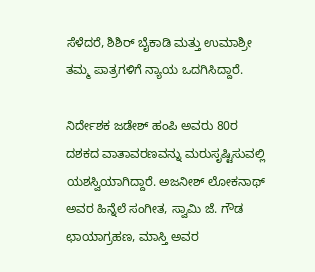ಸೆಳೆದರೆ, ಶಿಶಿರ್ ಬೈಕಾಡಿ ಮತ್ತು ಉಮಾಶ್ರೀ ತಮ್ಮ ಪಾತ್ರಗಳಿಗೆ ನ್ಯಾಯ ಒದಗಿಸಿದ್ದಾರೆ.

ನಿರ್ದೇಶಕ ಜಡೇಶ್ ಹಂಪಿ ಅವರು 80ರ ದಶಕದ ವಾತಾವರಣವನ್ನು ಮರುಸೃಷ್ಟಿಸುವಲ್ಲಿ ಯಶಸ್ವಿಯಾಗಿದ್ದಾರೆ. ಅಜನೀಶ್ ಲೋಕನಾಥ್ ಅವರ ಹಿನ್ನೆಲೆ ಸಂಗೀತ, ಸ್ವಾಮಿ ಜೆ. ಗೌಡ ಛಾಯಾಗ್ರಹಣ, ಮಾಸ್ತಿ ಅವರ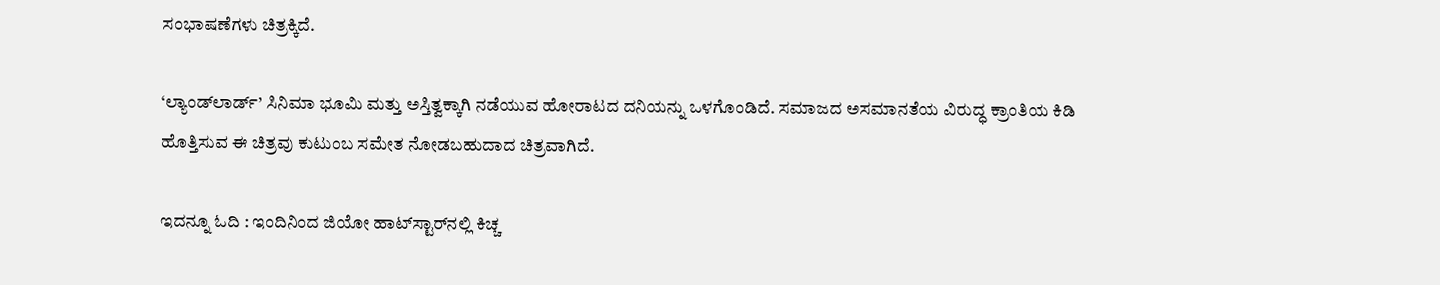ಸಂಭಾಷಣೆಗಳು ಚಿತ್ರಕ್ಕಿದೆ.

‘ಲ್ಯಾಂಡ್‌ಲಾರ್ಡ್’ ಸಿನಿಮಾ ಭೂಮಿ ಮತ್ತು ಅಸ್ತಿತ್ವಕ್ಕಾಗಿ ನಡೆಯುವ ಹೋರಾಟದ ದನಿಯನ್ನು ಒಳಗೊಂಡಿದೆ. ಸಮಾಜದ ಅಸಮಾನತೆಯ ವಿರುದ್ಧ ಕ್ರಾಂತಿಯ ಕಿಡಿ ಹೊತ್ತಿಸುವ ಈ ಚಿತ್ರವು ಕುಟುಂಬ ಸಮೇತ ನೋಡಬಹುದಾದ ಚಿತ್ರವಾಗಿದೆ.

ಇದನ್ನೂ ಓದಿ : ಇಂದಿನಿಂದ ಜಿಯೋ ಹಾಟ್‌ಸ್ಟಾರ್‌ನಲ್ಲಿ ಕಿಚ್ಚ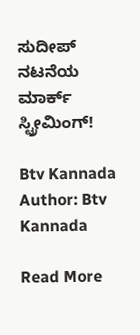ಸುದೀಪ್‌ ನಟನೆಯ ಮಾರ್ಕ್‌ ಸ್ಟ್ರೀಮಿಂಗ್‌!

Btv Kannada
Author: Btv Kannada

Read More